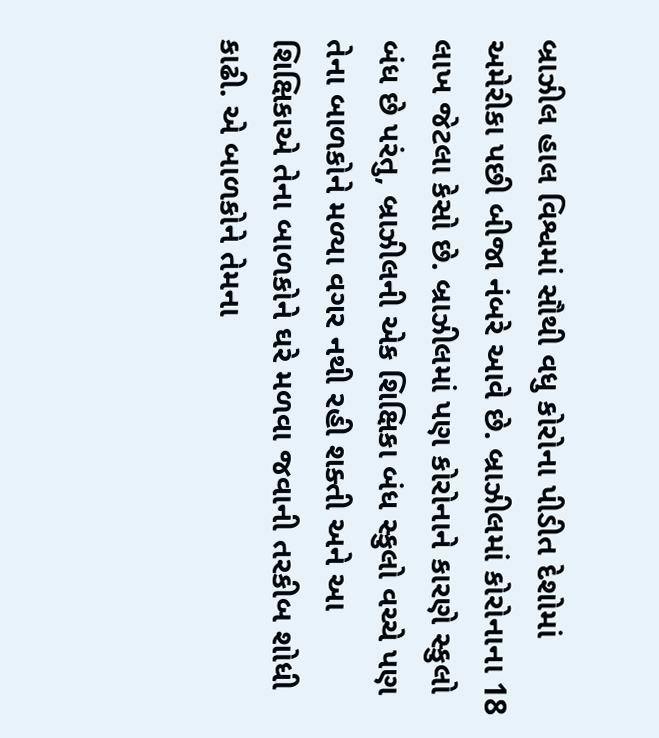બ્રાઝીલ હાલ વિશ્વમાં સૌથી વધુ કોરોના પીડીત દેશોમાં અમેરીકા પછી બીજા નંબરે આવે છે. બ્રાઝીલમાં કોરોનાના 18 લાખ જેટલા કેસો છે. બ્રાઝીલમાં પણ કોરોનાને કારણે સ્કુલો બંધ છે પરંતુ, બ્રાઝીલની એક શિક્ષિકા બંધ સ્કુલો વચ્ચે પણ તેના બાળકોને મળ્યા વગર નથી રહી શક્તી અને આ શિક્ષિકાએ તેના બાળકોને ઘરે મળવા જવાની તરકીબ શોધી કાઢી. એ બાળકોને તેમના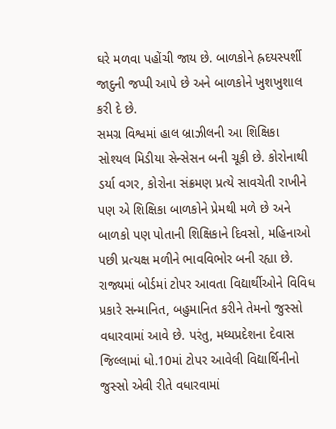ઘરે મળવા પહોંચી જાય છે. બાળકોને હ્રદયસ્પર્શી જાદુની જપ્પી આપે છે અને બાળકોને ખુશખુશાલ કરી દે છે.
સમગ્ર વિશ્વમાં હાલ બ્રાઝીલની આ શિક્ષિકા સોશ્યલ મિડીયા સેન્સેસન બની ચૂકી છે. કોરોનાથી ડર્યા વગર, કોરોના સંક્રમણ પ્રત્યે સાવચેતી રાખીને પણ એ શિક્ષિકા બાળકોને પ્રેમથી મળે છે અને બાળકો પણ પોતાની શિક્ષિકાને દિવસો, મહિનાઓ પછી પ્રત્યક્ષ મળીને ભાવવિભોર બની રહ્યા છે.
રાજ્યમાં બોર્ડમાં ટોપર આવતા વિદ્યાર્થીઓને વિવિધ પ્રકારે સન્માનિત, બહુમાનિત કરીને તેમનો જુસ્સો વધારવામાં આવે છે. પરંતુ, મધ્યપ્રદેશના દેવાસ જિલ્લામાં ધો.10માં ટોપર આવેલી વિદ્યાર્થિનીનો જુસ્સો એવી રીતે વધારવામાં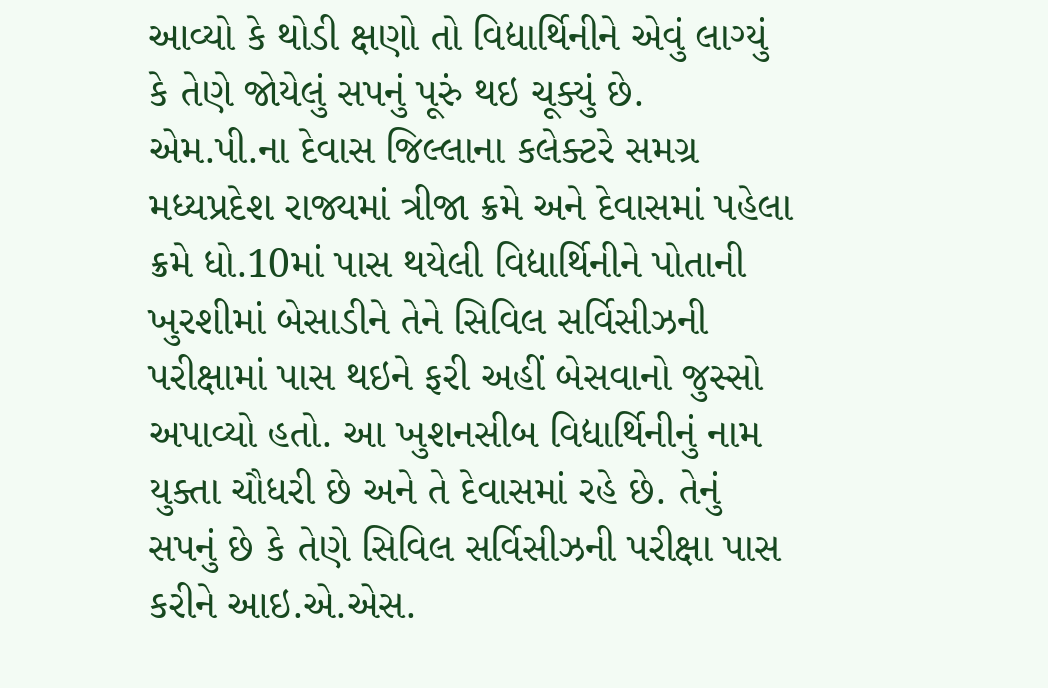આવ્યો કે થોડી ક્ષણો તો વિદ્યાર્થિનીને એવું લાગ્યું કે તેણે જોયેલું સપનું પૂરું થઇ ચૂક્યું છે.
એમ.પી.ના દેવાસ જિલ્લાના કલેક્ટરે સમગ્ર મધ્યપ્રદેશ રાજ્યમાં ત્રીજા ક્રમે અને દેવાસમાં પહેલા ક્રમે ધો.10માં પાસ થયેલી વિદ્યાર્થિનીને પોતાની ખુરશીમાં બેસાડીને તેને સિવિલ સર્વિસીઝની પરીક્ષામાં પાસ થઇને ફરી અહીં બેસવાનો જુસ્સો અપાવ્યો હતો. આ ખુશનસીબ વિદ્યાર્થિનીનું નામ યુક્તા ચૌધરી છે અને તે દેવાસમાં રહે છે. તેનું સપનું છે કે તેણે સિવિલ સર્વિસીઝની પરીક્ષા પાસ કરીને આઇ.એ.એસ.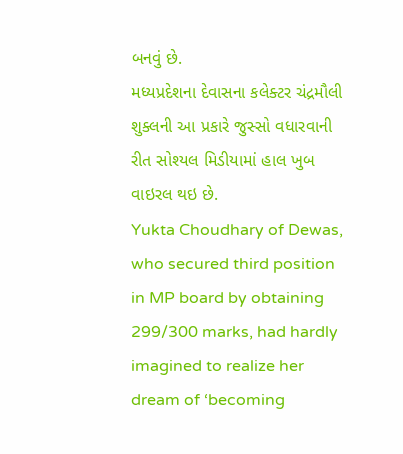બનવું છે.
મધ્યપ્રદેશના દેવાસના કલેક્ટર ચંદ્રમૌલી શુક્લની આ પ્રકારે જુસ્સો વધારવાની રીત સોશ્યલ મિડીયામાં હાલ ખુબ વાઇરલ થઇ છે.
Yukta Choudhary of Dewas, who secured third position in MP board by obtaining 299/300 marks, had hardly imagined to realize her dream of ‘becoming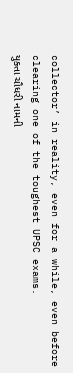collector’ in reality, even for a while, even before clearing one of the toughest UPSC exams.
યુક્તા ચૌધરી નામની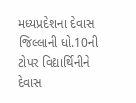મધ્યપ્રદેશના દેવાસ જિલ્લાની ધો.10ની ટોપર વિદ્યાર્થિનીને દેવાસ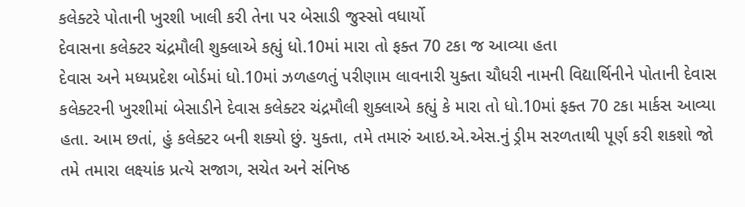કલેક્ટરે પોતાની ખુરશી ખાલી કરી તેના પર બેસાડી જુસ્સો વધાર્યો
દેવાસના કલેક્ટર ચંદ્રમૌલી શુક્લાએ કહ્યું ધો.10માં મારા તો ફક્ત 70 ટકા જ આવ્યા હતા
દેવાસ અને મધ્યપ્રદેશ બોર્ડમાં ધો.10માં ઝળહળતું પરીણામ લાવનારી યુક્તા ચૌધરી નામની વિદ્યાર્થિનીને પોતાની દેવાસ કલેક્ટરની ખુરશીમાં બેસાડીને દેવાસ કલેક્ટર ચંદ્રમૌલી શુક્લાએ કહ્યું કે મારા તો ધો.10માં ફક્ત 70 ટકા માર્કસ આવ્યા હતા. આમ છતાં, હું કલેક્ટર બની શક્યો છું. યુક્તા, તમે તમારું આઇ.એ.એસ.નું ડ્રીમ સરળતાથી પૂર્ણ કરી શકશો જો તમે તમારા લક્ષ્યાંક પ્રત્યે સજાગ, સચેત અને સંનિષ્ઠ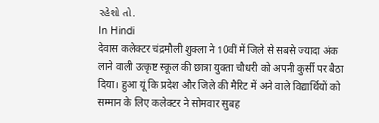રહેશો તો.
In Hindi
देवास कलेक्टर चंद्रमौली शुक्ला ने 10वीं में जिले से सबसे ज्यादा अंक लाने वाली उत्कृष्ट स्कूल की छात्रा युक्ता चौधरी को अपनी कुर्सी पर बैठा दिया। हुआ यूं कि प्रदेश और जिले की मैरिट में अने वाले विद्यार्थियों को सम्मान के लिए कलेक्टर ने सोमवार सुबह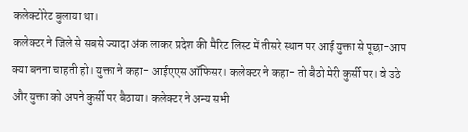कलेक्टोरेट बुलाया था।
कलेक्टर ने जिले से सबसे ज्यादा अंक लाकर प्रदेश की मैरिट लिस्ट में तीसरे स्थान पर आई युक्ता से पूछा-आप क्या बनना चाहती हो। युक्ता ने कहा- आईएएस ऑफिसर। कलेक्टर ने कहा- तो बैठो मेरी कुर्सी पर। वे उठे और युक्ता को अपने कुर्सी पर बैठाया। कलेक्टर ने अन्य सभी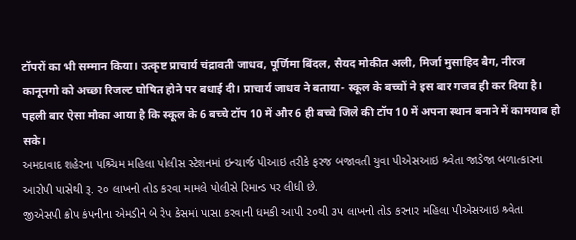टॉपरों का भी सम्मान किया। उत्कृष्ट प्राचार्य चंद्रावती जाधव, पूर्णिमा बिंदल, सैयद मोकीत अली, मिर्जा मुसाहिद बैग, नीरज कानूनगो को अच्छा रिजल्ट घोषित होने पर बधाई दी। प्राचार्य जाधव ने बताया- स्कूल के बच्चों ने इस बार गजब ही कर दिया है। पहली बार ऐसा मौका आया है कि स्कूल के 6 बच्चे टॉप 10 में और 6 ही बच्चे जिले की टॉप 10 में अपना स्थान बनाने में कामयाब हो सके।
અમદાવાદ શહેરના પશ્ર્ચિમ મહિલા પોલીસ સ્ટેશનમાં ઇન્ચાર્જ પીઆઇ તરીકે ફરજ બજાવતી યુવા પીએસઆઇ શ્ર્વેતા જાડેજા બળાત્કારના આરોપી પાસેથી રૂ. ૨૦ લાખનો તોડ કરવા મામલે પોલીસે રિમાન્ડ પર લીધી છે.
જીએસપી ક્રોપ કંપનીના એમડીને બે રેપ કેસમાં પાસા કરવાની ધમકી આપી ૨૦થી ૩૫ લાખનો તોડ કરનાર મહિલા પીએસઆઇ શ્ર્વેતા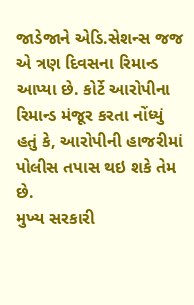જાડેજાને એડિ.સેશન્સ જજ એ ત્રણ દિવસના રિમાન્ડ આપ્યા છે. કોર્ટે આરોપીના રિમાન્ડ મંજૂર કરતા નોંધ્યું હતું કે, આરોપીની હાજરીમાં પોલીસ તપાસ થઇ શકે તેમ છે.
મુખ્ય સરકારી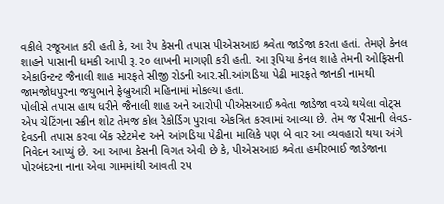વકીલે રજૂઆત કરી હતી કે, આ રેપ કેસની તપાસ પીએસઆઇ શ્ર્વેતા જાડેજા કરતા હતાં. તેમણે કેનલ શાહને પાસાની ધમકી આપી રૂ.૨૦ લાખની માગણી કરી હતી. આ રૂપિયા કેનલ શાહે તેમની ઓફિસની એકાઉન્ટન્ટ જૈનાલી શાહ મારફતે સીજી રોડની આર.સી.આંગડિયા પેઢી મારફતે જાનકી નામથી જામજોધપુરના જયુભાને ફેબ્રુઆરી મહિનામાં મોકલ્યા હતા.
પોલીસે તપાસ હાથ ધરીને જૈનાલી શાહ અને આરોપી પીએસઆઈ શ્ર્વેતા જાડેજા વચ્ચે થયેલા વોટ્સ એપ ચેટિંગના સ્ક્રીન શોટ તેમજ કોલ રેકોર્ડિગ પુરાવા એકત્રિત કરવામાં આવ્યા છે. તેમ જ પૈસાની લેવડ-દેવડની તપાસ કરવા બેંક સ્ટેટમેન્ટ અને આંગડિયા પેઢીના માલિકે પણ બે વાર આ વ્યવહારો થયા અંગે નિવેદન આપ્યું છે. આ આખા કેસની વિગત એવી છે કે, પીએસઆઇ શ્ર્વેતા હમીરભાઈ જાડેજાના પોરબંદરના નાના એવા ગામમાંથી આવતી ૨૫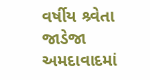વર્ષીય શ્ર્વેતા જાડેજા અમદાવાદમાં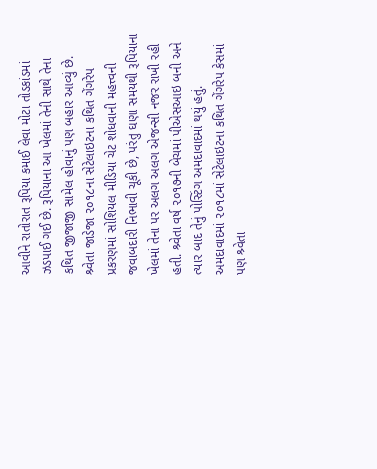આવીને રાતોરાત રૂપિયા કમાઈ લેવા મોટા તોડકાંડમાં ઝડપાઈ ગઈ છે. રૂપિયાના આ ખેલમાં તેની સાથે તેના કથિત જીજાજી સામેલ હોવાનું પણ બહાર આવ્યું છે. શ્ર્વેતા જાડેજા ૨૦૧૮ના સેટેલાઇટના કથિત ગેંગરેપ પ્રકરણમાં સોશિયલ મીડિયા ચેટ શોધવાની મહત્ત્વની જવાબદારી નિભાવી ચૂકી છે, પરંતુ ઘણા સમયથી રૂપિયાના ખેલમાં તેના પર અલગ અલગ એજન્સી નજર રાખી રહી હતી. શ્ર્વેતા વર્ષ ૨૦૧૭ની બેચમાં પીએસઆઇ બની અને ત્યાર બાદ તેનું પોસ્ટિંગ અમદાવાદમાં થયું હતું. અમદાવાદમાં ૨૦૧૮માં સેટેલાઇટના કથિત ગેંગરેપ કેસમાં પણ શ્ર્વેતા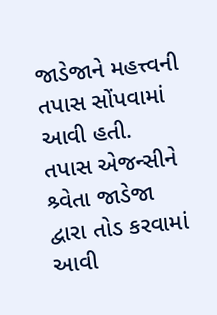જાડેજાને મહત્ત્વની તપાસ સોંપવામાં આવી હતી. તપાસ એજન્સીને શ્ર્વેતા જાડેજા દ્વારા તોડ કરવામાં આવી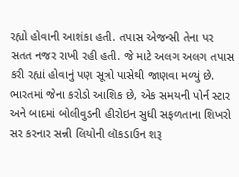રહ્યો હોવાની આશંકા હતી. તપાસ એજન્સી તેના પર સતત નજર રાખી રહી હતી. જે માટે અલગ અલગ તપાસ કરી રહ્યાં હોવાનું પણ સૂત્રો પાસેથી જાણવા મળ્યું છે.
ભારતમાં જેના કરોડો આશિક છે, એક સમયની પોર્ન સ્ટાર અને બાદમાં બોલીવુડની હીરોઇન સુધી સફળતાના શિખરો સર કરનાર સન્ની લિયોની લૉકડાઉન શરૂ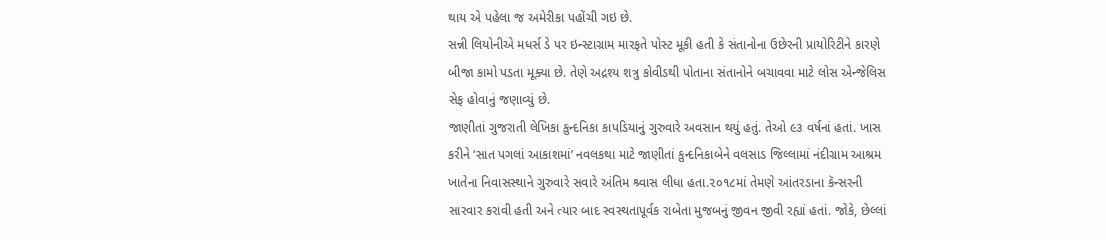થાય એ પહેલા જ અમેરીકા પહોંચી ગઇ છે.
સન્ની લિયોનીએ મધર્સ ડે પર ઇન્સ્ટાગ્રામ મારફતે પોસ્ટ મૂકી હતી કે સંતાનોના ઉછેરની પ્રાયોરિટીને કારણે બીજા કામો પડતા મૂક્યા છે. તેણે અદ્રશ્ય શત્રુ કોવીડથી પોતાના સંતાનોને બચાવવા માટે લોસ એન્જેલિસ સેફ હોવાનું જણાવ્યું છે.
જાણીતાં ગુજરાતી લેખિકા કુન્દનિકા કાપડિયાનું ગુરુવારે અવસાન થયું હતું. તેઓ ૯૩ વર્ષનાં હતાં. ખાસ કરીને ‘સાત પગલાં આકાશમાં’ નવલકથા માટે જાણીતાં કુન્દનિકાબેને વલસાડ જિલ્લામાં નંદીગ્રામ આશ્રમ ખાતેના નિવાસસ્થાને ગુરુવારે સવારે અંતિમ શ્ર્વાસ લીધા હતા.૨૦૧૮માં તેમણે આંતરડાના કૅન્સરની સારવાર કરાવી હતી અને ત્યાર બાદ સ્વસ્થતાપૂર્વક રાબેતા મુજબનું જીવન જીવી રહ્યાં હતાં. જોકે, છેલ્લાં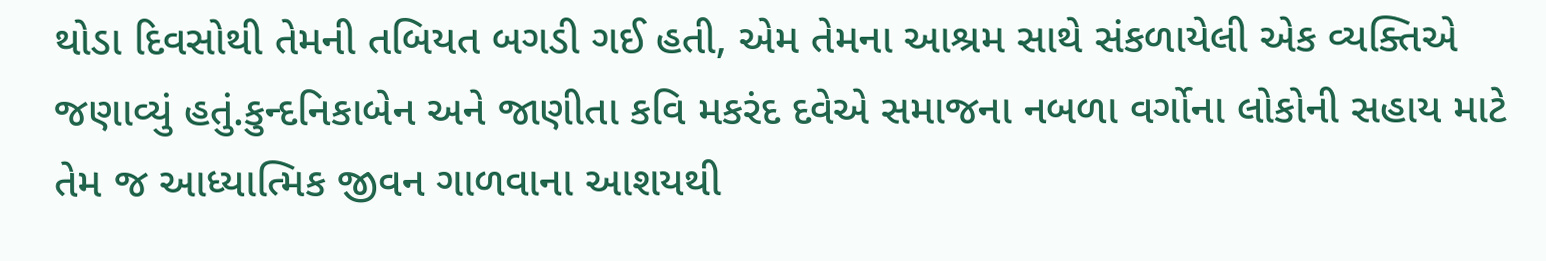થોડા દિવસોથી તેમની તબિયત બગડી ગઈ હતી, એમ તેમના આશ્રમ સાથે સંકળાયેલી એક વ્યક્તિએ જણાવ્યું હતું.કુન્દનિકાબેન અને જાણીતા કવિ મકરંદ દવેએ સમાજના નબળા વર્ગોના લોકોની સહાય માટે તેમ જ આધ્યાત્મિક જીવન ગાળવાના આશયથી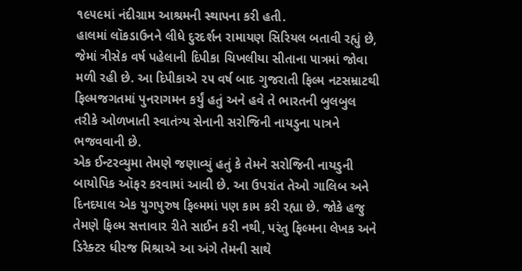૧૯૫૯માં નંદીગ્રામ આશ્રમની સ્થાપના કરી હતી.
હાલમાં લૉકડાઉનને લીધે દુરદર્શન રામાયણ સિરિયલ બતાવી રહ્યું છે, જેમાં ત્રીસેક વર્ષ પહેલાની દિપીકા ચિખલીયા સીતાના પાત્રમાં જોવા મળી રહી છે. આ દિપીકાએ ૨૫ વર્ષ બાદ ગુજરાતી ફિલ્મ નટસમ્રાટથી ફિલ્મજગતમાં પુનરાગમન કર્યું હતું અને હવે તે ભારતની બુલબુલ તરીકે ઓળખાતી સ્વાતંત્ર્ય સેનાની સરોજિની નાયડુના પાત્રને ભજવવાની છે.
એક ઈન્ટરવ્યુમા તેમણે જણાવ્યું હતું કે તેમને સરોજિની નાયડુની બાયોપિક ઑફર કરવામાં આવી છે. આ ઉપરાંત તેઓ ગાલિબ અને દિનદયાલ એક યુગપુરુષ ફિલ્મમાં પણ કામ કરી રહ્યા છે. જોકે હજુ તેમણે ફિલ્મ સત્તાવાર રીતે સાઈન કરી નથી, પરંતુ ફિલ્મના લેખક અને ડિરેક્ટર ધીરજ મિશ્રાએ આ અંગે તેમની સાથે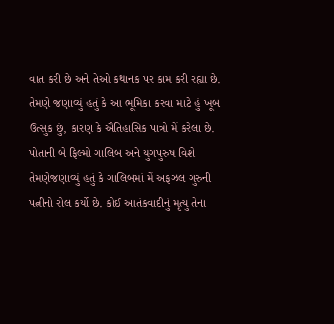વાત કરી છે અને તેઓ કથાનક પર કામ કરી રહ્યા છે. તેમણે જણાવ્યું હતું કે આ ભૂમિકા કરવા માટે હું ખૂબ ઉત્સુક છું, કારણ કે ઐતિહાસિક પાત્રો મેં કરેલા છે.
પોતાની બે ફિલ્મો ગાલિબ અને યુગપુરુષ વિશે તેમણેજણાવ્યું હતું કે ગાલિબમાં મેં અફઝલ ગુરુની પત્નીનો રોલ કર્યો છે. કોઈ આતંકવાદીનું મૃત્યુ તેના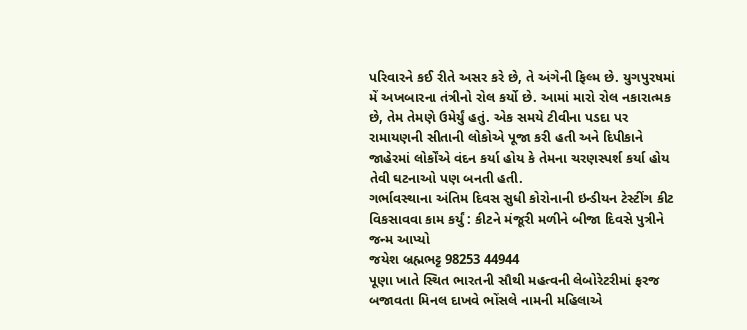પરિવારને કઈ રીતે અસર કરે છે, તે અંગેની ફિલ્મ છે. યુગપુરષમાં મેં અખબારના તંત્રીનો રોલ કર્યો છે. આમાં મારો રોલ નકારાત્મક છે, તેમ તેમણે ઉમેર્યું હતું. એક સમયે ટીવીના પડદા પર રામાયણની સીતાની લોકોએ પૂજા કરી હતી અને દિપીકાને જાહેરમાં લોર્કોંએ વંદન કર્યા હોય કે તેમના ચરણસ્પર્શ કર્યા હોય તેવી ઘટનાઓ પણ બનતી હતી.
ગર્ભાવસ્થાના અંતિમ દિવસ સુધી કોરોનાની ઇન્ડીયન ટેસ્ટીંગ કીટ વિકસાવવા કામ કર્યું : કીટને મંજૂરી મળીને બીજા દિવસે પુત્રીને જન્મ આપ્યો
જયેશ બ્રહ્મભટ્ટ 98253 44944
પૂણા ખાતે સ્થિત ભારતની સૌથી મહત્વની લેબોરેટરીમાં ફરજ બજાવતા મિનલ દાખવે ભોંસલે નામની મહિલાએ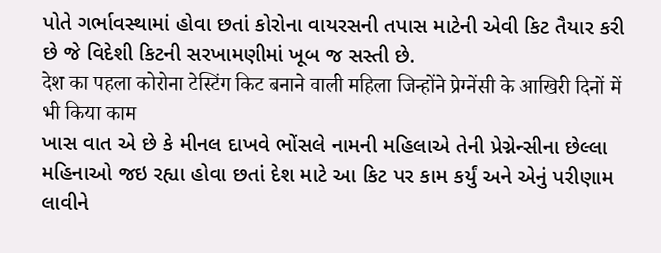પોતે ગર્ભાવસ્થામાં હોવા છતાં કોરોના વાયરસની તપાસ માટેની એવી કિટ તૈયાર કરી છે જે વિદેશી કિટની સરખામણીમાં ખૂબ જ સસ્તી છે.
देश का पहला कोरोना टेस्टिंग किट बनाने वाली महिला जिन्होंने प्रेग्नेंसी के आखिरी दिनों में भी किया काम
ખાસ વાત એ છે કે મીનલ દાખવે ભોંસલે નામની મહિલાએ તેની પ્રેગ્નેન્સીના છેલ્લા મહિનાઓ જઇ રહ્યા હોવા છતાં દેશ માટે આ કિટ પર કામ કર્યું અને એનું પરીણામ લાવીને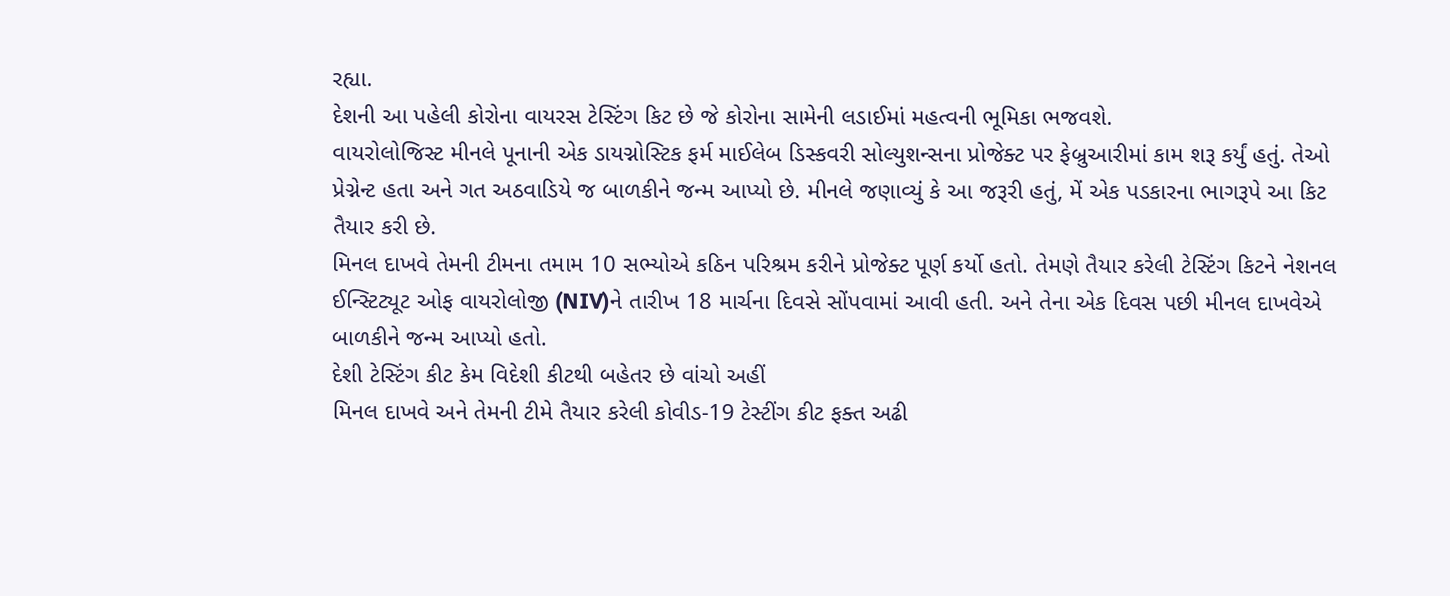રહ્યા.
દેશની આ પહેલી કોરોના વાયરસ ટેસ્ટિંગ કિટ છે જે કોરોના સામેની લડાઈમાં મહત્વની ભૂમિકા ભજવશે.
વાયરોલોજિસ્ટ મીનલે પૂનાની એક ડાયગ્નોસ્ટિક ફર્મ માઈલેબ ડિસ્કવરી સોલ્યુશન્સના પ્રોજેક્ટ પર ફેબ્રુઆરીમાં કામ શરૂ કર્યું હતું. તેઓ પ્રેગ્નેન્ટ હતા અને ગત અઠવાડિયે જ બાળકીને જન્મ આપ્યો છે. મીનલે જણાવ્યું કે આ જરૂરી હતું, મેં એક પડકારના ભાગરૂપે આ કિટ તૈયાર કરી છે.
મિનલ દાખવે તેમની ટીમના તમામ 10 સભ્યોએ કઠિન પરિશ્રમ કરીને પ્રોજેક્ટ પૂર્ણ કર્યો હતો. તેમણે તૈયાર કરેલી ટેસ્ટિંગ કિટને નેશનલ ઈન્સ્ટિટ્યૂટ ઓફ વાયરોલોજી (NIV)ને તારીખ 18 માર્ચના દિવસે સોંપવામાં આવી હતી. અને તેના એક દિવસ પછી મીનલ દાખવેએ બાળકીને જન્મ આપ્યો હતો.
દેશી ટેસ્ટિંગ કીટ કેમ વિદેશી કીટથી બહેતર છે વાંચો અહીં
મિનલ દાખવે અને તેમની ટીમે તૈયાર કરેલી કોવીડ-19 ટેસ્ટીંગ કીટ ફક્ત અઢી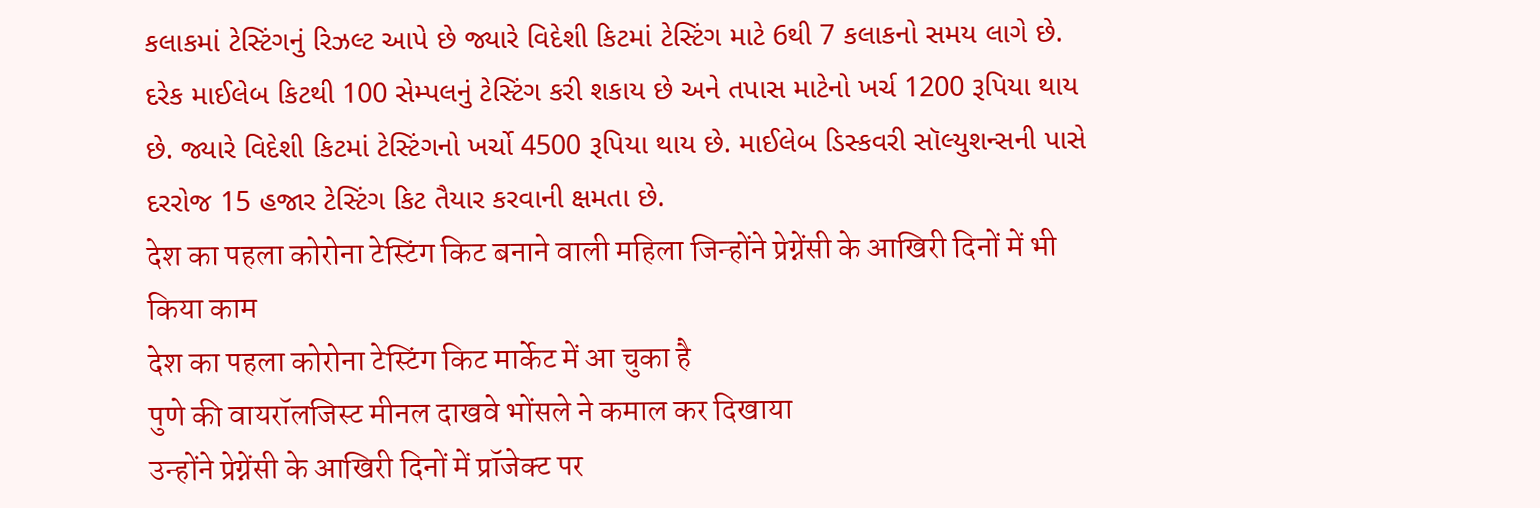કલાકમાં ટેસ્ટિંગનું રિઝલ્ટ આપે છે જ્યારે વિદેશી કિટમાં ટેસ્ટિંગ માટે 6થી 7 કલાકનો સમય લાગે છે. દરેક માઈલેબ કિટથી 100 સેમ્પલનું ટેસ્ટિંગ કરી શકાય છે અને તપાસ માટેનો ખર્ચ 1200 રૂપિયા થાય છે. જ્યારે વિદેશી કિટમાં ટેસ્ટિંગનો ખર્ચો 4500 રૂપિયા થાય છે. માઈલેબ ડિસ્કવરી સૉલ્યુશન્સની પાસે દરરોજ 15 હજાર ટેસ્ટિંગ કિટ તૈયાર કરવાની ક્ષમતા છે.
देश का पहला कोरोना टेस्टिंग किट बनाने वाली महिला जिन्होंने प्रेग्नेंसी के आखिरी दिनों में भी किया काम
देश का पहला कोरोना टेस्टिंग किट मार्केट में आ चुका है
पुणे की वायरॉलजिस्ट मीनल दाखवे भोंसले ने कमाल कर दिखाया
उन्होंने प्रेग्नेंसी के आखिरी दिनों में प्रॉजेक्ट पर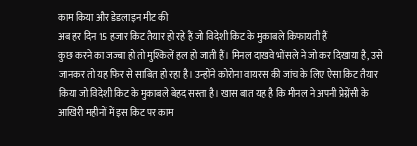काम किया और डेडलाइन मीट की
अब हर दिन 15 हजार किट तैयार हो रहे हैं जो विदेशी किट के मुकाबले किफायती हैं
कुछ करने का जज्बा हो तो मुश्किलें हल हो जाती हैं। मिनल दाखवे भोंसले ने जो कर दिखाया है, उसे जानकर तो यह फिर से साबित हो रहा है। उन्होंने कोरोना वायरस की जांच के लिए ऐसा किट तैयार किया जो विदेशी किट के मुकाबले बेहद सस्ता है। खास बात यह है कि मीनल ने अपनी प्रेग्नेंसी के आखिरी महीनों में इस किट पर काम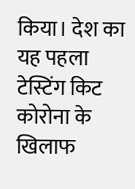किया। देश का यह पहला टेस्टिंग किट कोरोना के खिलाफ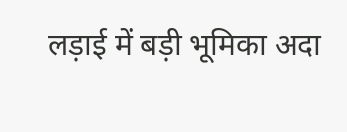लड़ाई में बड़ी भूमिका अदा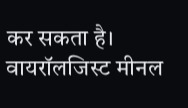कर सकता है।
वायरॉलजिस्ट मीनल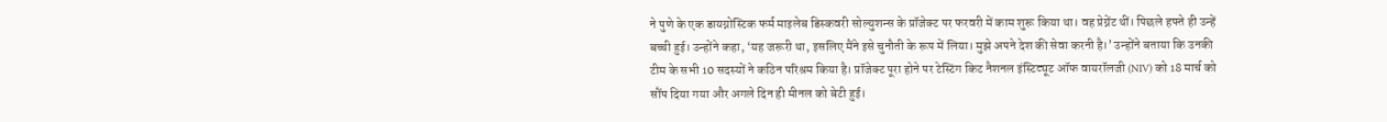ने पुणे के एक डायग्नोस्टिक फर्म माइलेब डिस्कवरी सोल्युशन्स के प्रॉजेक्ट पर फरवरी में काम शुरू किया था। वह प्रेग्नेंट थीं। पिछले हफ्ते ही उन्हें बच्ची हुई। उन्होंने कहा, ‘यह जरूरी था, इसलिए मैंने इसे चुनौती के रूप में लिया। मुझे अपने देश की सेवा करनी है।’ उन्होंने बताया कि उनकी टीम के सभी 10 सदस्यों ने कठिन परिश्रम किया है। प्रॉजेक्ट पूरा होने पर टेस्टिंग किट नैशनल इंस्टिट्यूट ऑफ वायरॉलजी (NIV) को 18 मार्च को सौंप दिया गया और अगले दिन ही मीनल को बेटी हुई।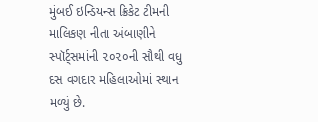મુંબઈ ઇન્ડિયન્સ ક્રિકેટ ટીમની માલિકણ નીતા અંબાણીને સ્પૉર્ટ્સમાંની ૨૦૨૦ની સૌથી વધુ દસ વગદાર મહિલાઓમાં સ્થાન મળ્યું છે.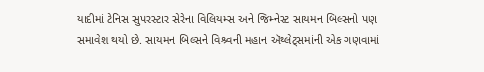યાદીમાં ટેનિસ સુપરસ્ટાર સેરેના વિલિયમ્સ અને જિમ્નેસ્ટ સાયમન બિલ્સનો પણ સમાવેશ થયો છે. સાયમન બિલ્સને વિશ્ર્વની મહાન ઍથ્લેટ્સમાંની એક ગણવામાં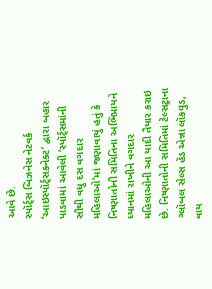આવે છે.
સ્પૉર્ટ્સ બિઝનેસ નેટવર્ક ‘આઇસ્પૉર્ટ્સકનેક્ટ’ દ્વારા બહાર પાડવામાં આવેલી ‘સ્પૉર્ટ્સમાંની સૌથી વધુ દસ વગદાર મહિલાઓ’માં જણાવાયું હતું કે નિષ્ણાતોની સમિતિના અભિપ્રાયને ધ્યાનમાં રાખીને વગદાર મહિલાઓની આ યાદી તૈયાર કરાઇ છે. નિષ્ણાતોની સમિતિમાં ટેલ્સટ્રાના ગ્લૉબલ સેલ્સ હૅડ એન્ના લૉકવુડ, વાય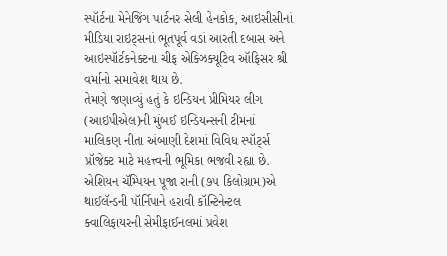સ્પૉર્ટના મેનેજિંગ પાર્ટનર સેલી હેનકોક, આઇસીસીનાં મીડિયા રાઇટ્સનાં ભૂતપૂર્વ વડાં આરતી દબાસ અને આઇસ્પૉર્ટકનેક્ટના ચીફ એક્ઝિક્યૂટિવ ઑફિસર શ્રી વર્માનો સમાવેશ થાય છે.
તેમણે જણાવ્યું હતું કે ઇન્ડિયન પ્રીમિયર લીગ (આઇપીએલ)ની મુંબઈ ઇન્ડિયન્સની ટીમનાં માલિકણ નીતા અંબાણી દેશમાં વિવિધ સ્પૉર્ટ્સ પ્રૉજેક્ટ માટે મહત્ત્વની ભૂમિકા ભજવી રહ્યા છે.
એશિયન ચૅમ્પિયન પૂજા રાની (૭૫ કિલોગ્રામ)એ થાઈલૅન્ડની પૉર્નિપાને હરાવી કૉન્ટિનેન્ટલ ક્વાલિફાયરની સેમીફાઈનલમાં પ્રવેશ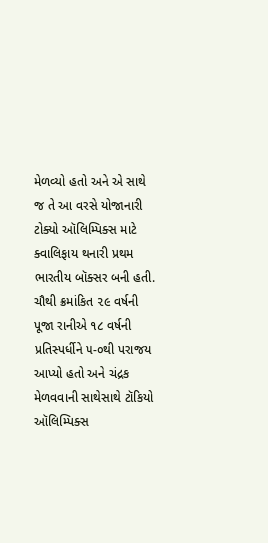મેળવ્યો હતો અને એ સાથે જ તે આ વરસે યોજાનારી ટોક્યો ઑલિમ્પિક્સ માટે ક્વાલિફાય થનારી પ્રથમ ભારતીય બૉક્સર બની હતી.
ચૌથી ક્રમાંકિત ૨૯ વર્ષની પૂજા રાનીએ ૧૮ વર્ષની પ્રતિસ્પર્ધીને ૫-૦થી પરાજય આપ્યો હતો અને ચંદ્રક મેળવવાની સાથેસાથે ટૉકિયો ઑલિમ્પિક્સ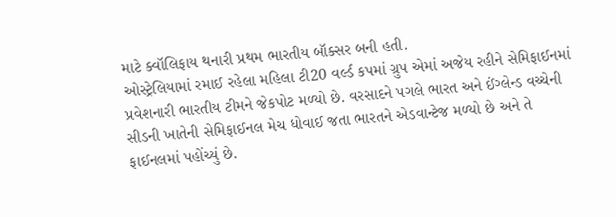માટે ક્વૉલિફાય થનારી પ્રથમ ભારતીય બૉક્સર બની હતી.
ઓસ્ટ્રેલિયામાં રમાઈ રહેલા મહિલા ટી20 વર્લ્ડ કપમાં ગ્રુપ એમાં અજેય રહીને સેમિફાઈનમાં પ્રવેશનારી ભારતીય ટીમને જેકપોટ મળ્યો છે. વરસાદને પગલે ભારત અને ઈંગ્લેન્ડ વચ્ચેની સીડની ખાતેની સેમિફાઈનલ મેચ ધોવાઈ જતા ભારતને એડવાન્ટેજ મળ્યો છે અને તે ફાઈનલમાં પહોંચ્યું છે.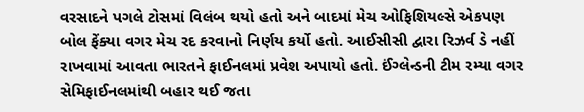વરસાદને પગલે ટોસમાં વિલંબ થયો હતો અને બાદમાં મેચ ઓફિશિયલ્સે એકપણ બોલ ફેંક્યા વગર મેચ રદ કરવાનો નિર્ણય કર્યો હતો. આઈસીસી દ્વારા રિઝર્વ ડે નહીં રાખવામાં આવતા ભારતને ફાઈનલમાં પ્રવેશ અપાયો હતો. ઈંગ્લેન્ડની ટીમ રમ્યા વગર સેમિફાઈનલમાંથી બહાર થઈ જતા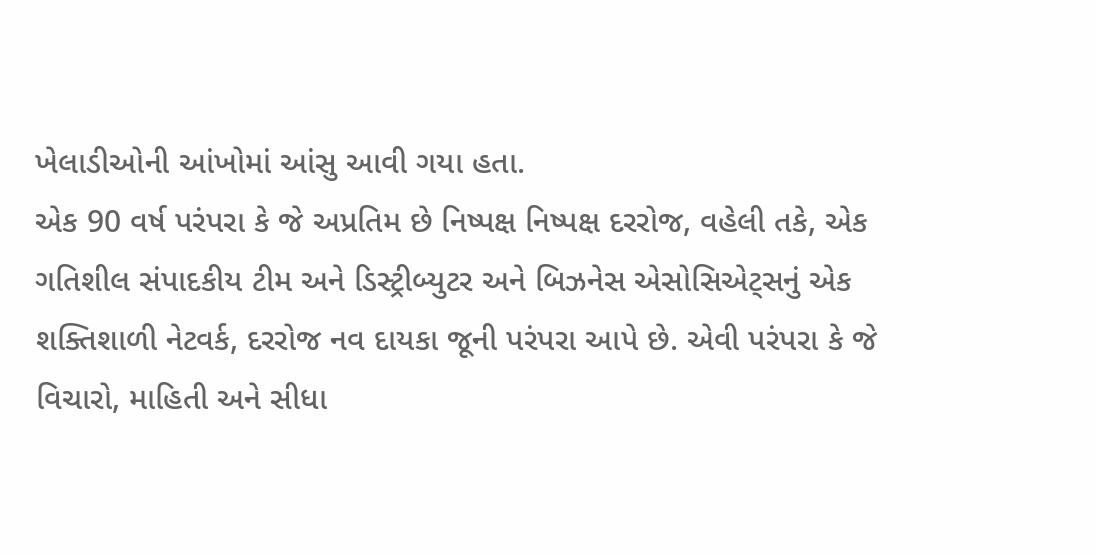ખેલાડીઓની આંખોમાં આંસુ આવી ગયા હતા.
એક 90 વર્ષ પરંપરા કે જે અપ્રતિમ છે નિષ્પક્ષ નિષ્પક્ષ દરરોજ, વહેલી તકે, એક ગતિશીલ સંપાદકીય ટીમ અને ડિસ્ટ્રીબ્યુટર અને બિઝનેસ એસોસિએટ્સનું એક શક્તિશાળી નેટવર્ક, દરરોજ નવ દાયકા જૂની પરંપરા આપે છે. એવી પરંપરા કે જે વિચારો, માહિતી અને સીધા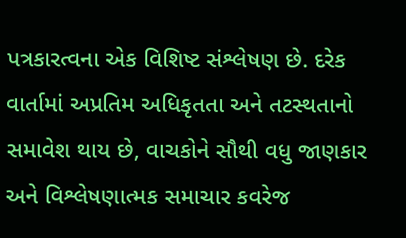પત્રકારત્વના એક વિશિષ્ટ સંશ્લેષણ છે. દરેક વાર્તામાં અપ્રતિમ અધિકૃતતા અને તટસ્થતાનો સમાવેશ થાય છે, વાચકોને સૌથી વધુ જાણકાર અને વિશ્લેષણાત્મક સમાચાર કવરેજ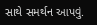સાથે સમર્થન આપવું.